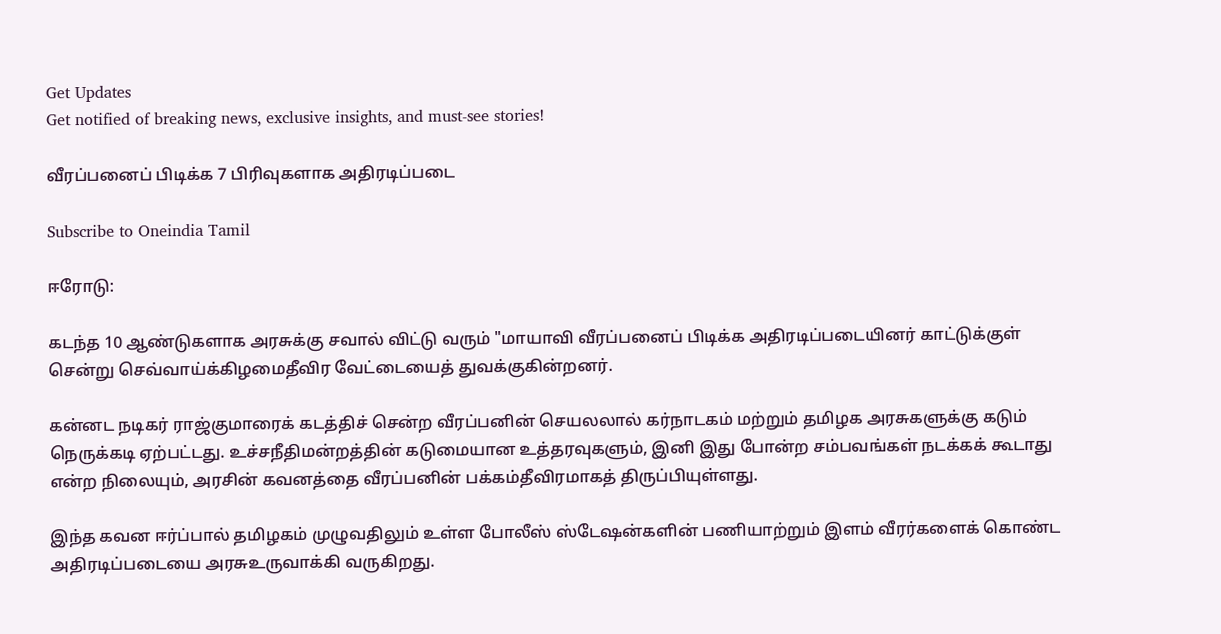Get Updates
Get notified of breaking news, exclusive insights, and must-see stories!

வீரப்பனைப் பிடிக்க 7 பிரிவுகளாக அதிரடிப்படை

Subscribe to Oneindia Tamil

ஈரோடு:

கடந்த 10 ஆண்டுகளாக அரசுக்கு சவால் விட்டு வரும் "மாயாவி வீரப்பனைப் பிடிக்க அதிரடிப்படையினர் காட்டுக்குள் சென்று செவ்வாய்க்கிழமைதீவிர வேட்டையைத் துவக்குகின்றனர்.

கன்னட நடிகர் ராஜ்குமாரைக் கடத்திச் சென்ற வீரப்பனின் செயலலால் கர்நாடகம் மற்றும் தமிழக அரசுகளுக்கு கடும் நெருக்கடி ஏற்பட்டது. உச்சநீதிமன்றத்தின் கடுமையான உத்தரவுகளும், இனி இது போன்ற சம்பவங்கள் நடக்கக் கூடாது என்ற நிலையும், அரசின் கவனத்தை வீரப்பனின் பக்கம்தீவிரமாகத் திருப்பியுள்ளது.

இந்த கவன ஈர்ப்பால் தமிழகம் முழுவதிலும் உள்ள போலீஸ் ஸ்டேஷன்களின் பணியாற்றும் இளம் வீரர்களைக் கொண்ட அதிரடிப்படையை அரசுஉருவாக்கி வருகிறது.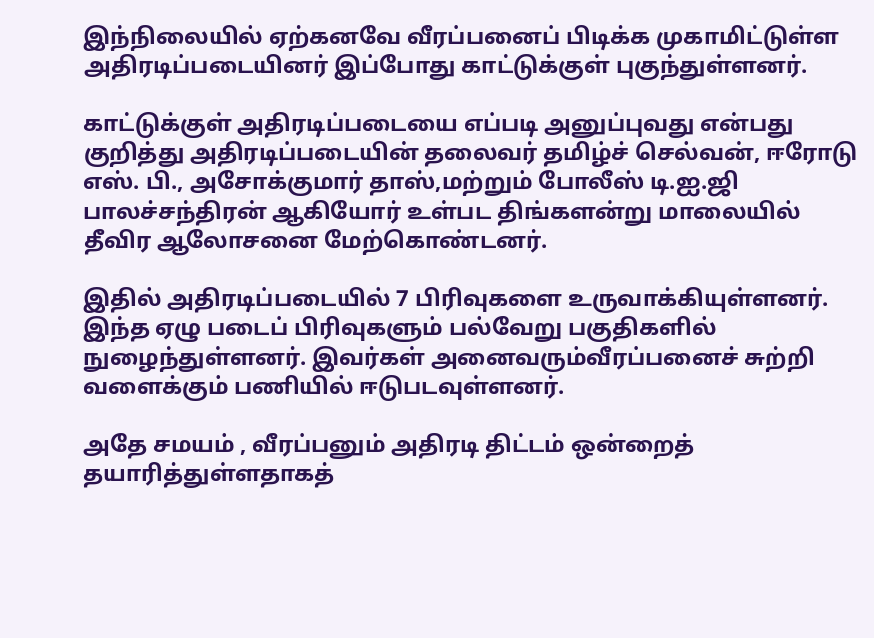இந்நிலையில் ஏற்கனவே வீரப்பனைப் பிடிக்க முகாமிட்டுள்ள அதிரடிப்படையினர் இப்போது காட்டுக்குள் புகுந்துள்ளனர்.

காட்டுக்குள் அதிரடிப்படையை எப்படி அனுப்புவது என்பது குறித்து அதிரடிப்படையின் தலைவர் தமிழ்ச் செல்வன், ஈரோடு எஸ். பி., அசோக்குமார் தாஸ்,மற்றும் போலீஸ் டி.ஐ.ஜி பாலச்சந்திரன் ஆகியோர் உள்பட திங்களன்று மாலையில் தீவிர ஆலோசனை மேற்கொண்டனர்.

இதில் அதிரடிப்படையில் 7 பிரிவுகளை உருவாக்கியுள்ளனர். இந்த ஏழு படைப் பிரிவுகளும் பல்வேறு பகுதிகளில் நுழைந்துள்ளனர். இவர்கள் அனைவரும்வீரப்பனைச் சுற்றி வளைக்கும் பணியில் ஈடுபடவுள்ளனர்.

அதே சமயம் , வீரப்பனும் அதிரடி திட்டம் ஒன்றைத் தயாரித்துள்ளதாகத்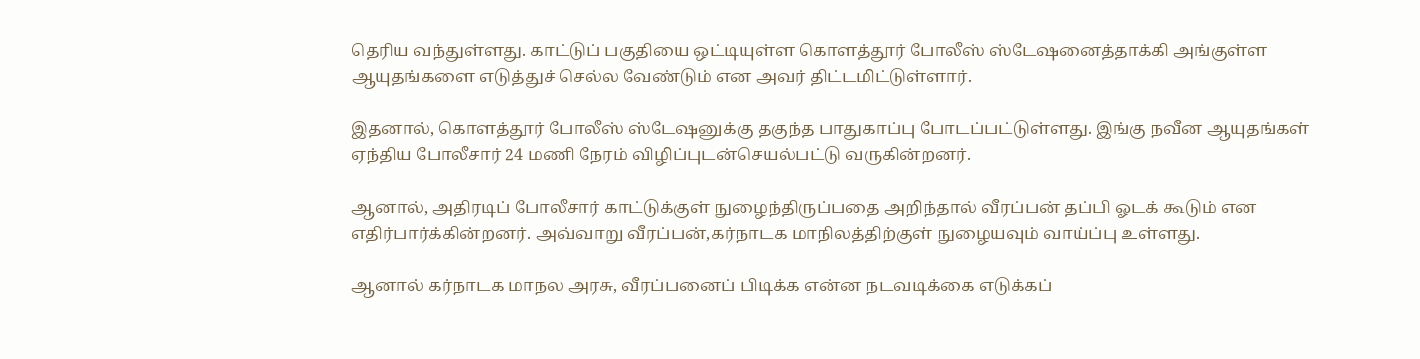தெரிய வந்துள்ளது. காட்டுப் பகுதியை ஒட்டியுள்ள கொளத்தூர் போலீஸ் ஸ்டேஷனைத்தாக்கி அங்குள்ள ஆயுதங்களை எடுத்துச் செல்ல வேண்டும் என அவர் திட்டமிட்டுள்ளார்.

இதனால், கொளத்தூர் போலீஸ் ஸ்டேஷனுக்கு தகுந்த பாதுகாப்பு போடப்பட்டுள்ளது. இங்கு நவீன ஆயுதங்கள் ஏந்திய போலீசார் 24 மணி நேரம் விழிப்புடன்செயல்பட்டு வருகின்றனர்.

ஆனால், அதிரடிப் போலீசார் காட்டுக்குள் நுழைந்திருப்பதை அறிந்தால் வீரப்பன் தப்பி ஓடக் கூடும் என எதிர்பார்க்கின்றனர். அவ்வாறு வீரப்பன்,கர்நாடக மாநிலத்திற்குள் நுழையவும் வாய்ப்பு உள்ளது.

ஆனால் கர்நாடக மாநல அரசு, வீரப்பனைப் பிடிக்க என்ன நடவடிக்கை எடுக்கப்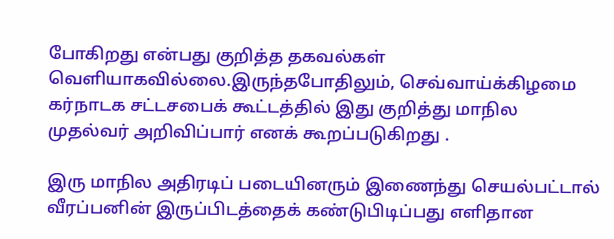போகிறது என்பது குறித்த தகவல்கள் வெளியாகவில்லை.இருந்தபோதிலும், செவ்வாய்க்கிழமை கர்நாடக சட்டசபைக் கூட்டத்தில் இது குறித்து மாநில முதல்வர் அறிவிப்பார் எனக் கூறப்படுகிறது .

இரு மாநில அதிரடிப் படையினரும் இணைந்து செயல்பட்டால் வீரப்பனின் இருப்பிடத்தைக் கண்டுபிடிப்பது எளிதான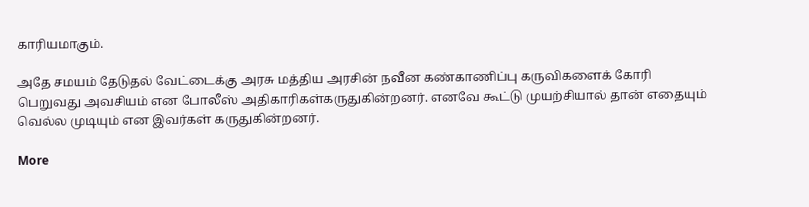காரியமாகும்.

அதே சமயம் தேடுதல் வேட்டைக்கு அரசு மத்திய அரசின் நவீன கண்காணிப்பு கருவிகளைக் கோரி பெறுவது அவசியம் என போலீஸ் அதிகாரிகள்கருதுகின்றனர். எனவே கூட்டு முயற்சியால் தான் எதையும் வெல்ல முடியும் என இவர்கள் கருதுகின்றனர்.

More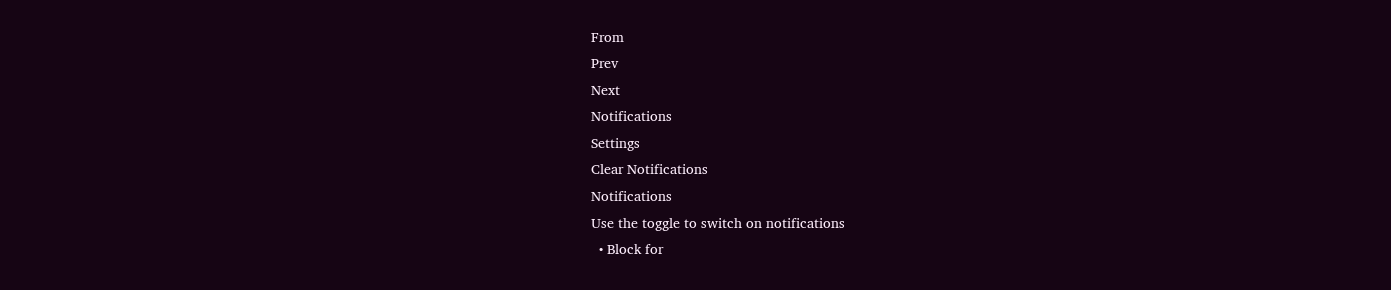From
Prev
Next
Notifications
Settings
Clear Notifications
Notifications
Use the toggle to switch on notifications
  • Block for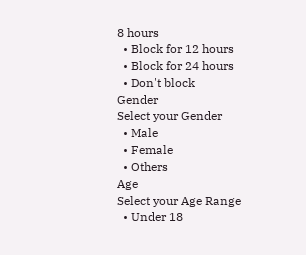8 hours
  • Block for 12 hours
  • Block for 24 hours
  • Don't block
Gender
Select your Gender
  • Male
  • Female
  • Others
Age
Select your Age Range
  • Under 18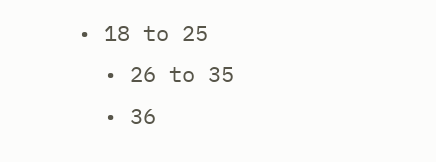• 18 to 25
  • 26 to 35
  • 36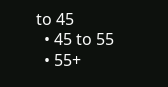to 45
  • 45 to 55
  • 55+